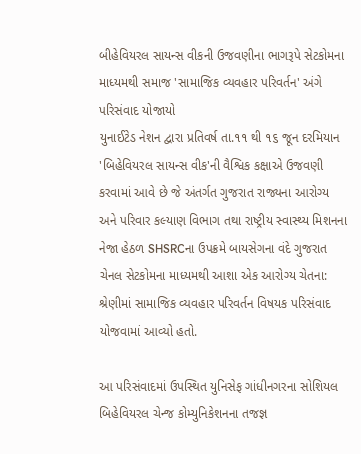બીહેવિયરલ સાયન્સ વીકની ઉજવણીના ભાગરૂપે સેટકોમના માધ્યમથી સમાજ 'સામાજિક વ્યવહાર પરિવર્તન' અંગે પરિસંવાદ યોજાયો
યુનાઈટેડ નેશન દ્વારા પ્રતિવર્ષ તા.૧૧ થી ૧૬ જૂન દરમિયાન 'બિહેવિયરલ સાયન્સ વીક'ની વૈશ્વિક કક્ષાએ ઉજવણી કરવામાં આવે છે જે અંતર્ગત ગુજરાત રાજ્યના આરોગ્ય અને પરિવાર કલ્યાણ વિભાગ તથા રાષ્ટ્રીય સ્વાસ્થ્ય મિશનના નેજા હેઠળ SHSRCના ઉપક્રમે બાયસેગના વંદે ગુજરાત ચેનલ સેટકોમના માધ્યમથી આશા એક આરોગ્ય ચેતના: શ્રેણીમાં સામાજિક વ્યવહાર પરિવર્તન વિષયક પરિસંવાદ યોજવામાં આવ્યો હતો.

આ પરિસંવાદમાં ઉપસ્થિત યુનિસેફ ગાંધીનગરના સોશિયલ બિહેવિયરલ ચેન્જ કોમ્યુનિકેશનના તજજ્ઞ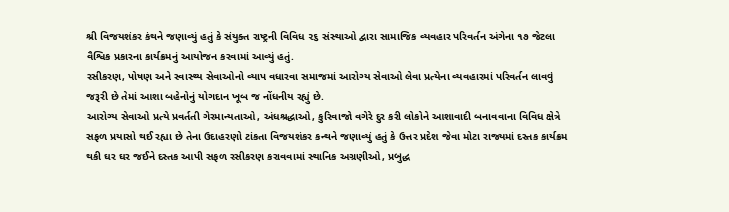શ્રી વિજયશંકર કંથને જણાવ્યું હતું કે સંયુક્ત રાષ્ટ્રની વિવિધ ૨૬ સંસ્થાઓ દ્વારા સામાજિક વ્યવહાર પરિવર્તન અંગેના ૧૭ જેટલા વૈશ્વિક પ્રકારના કાર્યક્રમનું આયોજન કરવામાં આવ્યું હતું.
રસીકરણ, પોષણ અને સ્વાસ્થ્ય સેવાઓનો વ્યાપ વધારવા સમાજમાં આરોગ્ય સેવાઓ લેવા પ્રત્યેના વ્યવહારમાં પરિવર્તન લાવવું જરૂરી છે તેમાં આશા બહેનોનું યોગદાન ખૂબ જ નોંધનીય રહ્યું છે.
આરોગ્ય સેવાઓ પ્રત્યે પ્રવર્તતી ગેરમાન્યતાઓ, અંધશ્રદ્ધાઓ, કુરિવાજો વગેરે દુર કરી લોકોને આશાવાદી બનાવવાના વિવિધ ક્ષેત્રે સફળ પ્રયાસો થઈ રહ્યા છે તેના ઉદાહરણો ટાંકતા વિજયશંકર કન્થને જણાવ્યું હતું કે ઉત્તર પ્રદેશ જેવા મોટા રાજ્યમાં દસ્તક કાર્યક્રમ થકી ઘર ઘર જઈને દસ્તક આપી સફળ રસીકરણ કરાવવામાં સ્થાનિક અગ્રણીઓ, પ્રબુદ્ધ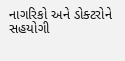નાગરિકો અને ડોક્ટરોને સહયોગી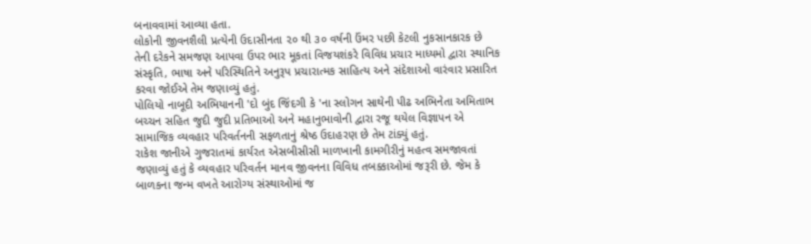બનાવવામાં આવ્યા હતા.
લોકોની જીવનશૈલી પ્રત્યેની ઉદાસીનતા ૨૦ થી ૩૦ વર્ષની ઉંમર પછી કેટલી નુકસાનકારક છે તેની દરેકને સમજણ આપવા ઉપર ભાર મૂકતાં વિજયશંકરે વિવિધ પ્રચાર માધ્યમો દ્વારા સ્થાનિક સંસ્કૃતિ, ભાષા અને પરિસ્થિતિને અનુરૂપ પ્રચારાત્મક સાહિત્ય અને સંદેશાઓ વારંવાર પ્રસારિત કરવા જોઈએ તેમ જણાવ્યું હતું.
પોલિયો નાબૂદી અભિયાનની 'દો બુંદ જિંદગી કે 'ના સ્લોગન સાથેની પીઢ અભિનેતા અમિતાભ બચ્ચન સહિત જુદી જુદી પ્રતિભાઓ અને મહાનુભાવોની દ્વારા રજૂ થયેલ વિજ્ઞાપન એ સામાજિક વ્યવહાર પરિવર્તનની સફળતાનું શ્રેષ્ઠ ઉદાહરણ છે તેમ ટાંક્યું હતું.
રાકેશ જાનીએ ગુજરાતમાં કાર્યરત એસબીસીસી માળખાની કામગીરીનું મહત્વ સમજાવતાં જણાવ્યું હતું કે વ્યવહાર પરિવર્તન માનવ જીવનના વિવિધ તબક્કાઓમાં જરૂરી છે. જેમ કે બાળકના જન્મ વખતે આરોગ્ય સંસ્થાઓમાં જ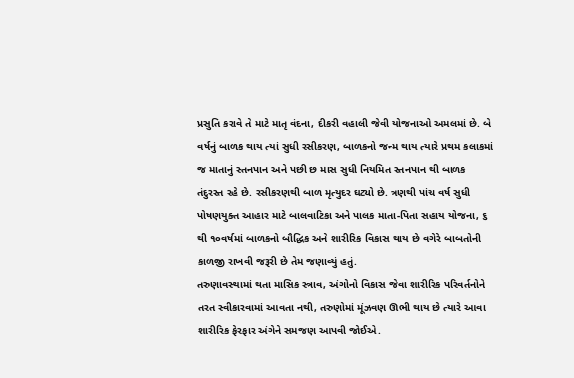પ્રસુતિ કરાવે તે માટે માતૃ વંદના, દીકરી વહાલી જેવી યોજનાઓ અમલમાં છે. બે વર્ષનું બાળક થાય ત્યાં સુધી રસીકરણ, બાળકનો જન્મ થાય ત્યારે પ્રથમ કલાકમાં જ માતાનું સ્તનપાન અને પછી છ માસ સુધી નિયમિત સ્તનપાન થી બાળક તંદુરસ્ત રહે છે. રસીકરણથી બાળ મૃત્યુદર ઘટ્યો છે. ત્રણથી પાંચ વર્ષ સુધી પોષણયુક્ત આહાર માટે બાલવાટિકા અને પાલક માતા-પિતા સહાય યોજના, ૬ થી ૧૦વર્ષમાં બાળકનો બૌદ્ધિક અને શારીરિક વિકાસ થાય છે વગેરે બાબતોની કાળજી રાખવી જરૂરી છે તેમ જણાવ્યું હતું.
તરુણાવસ્થામાં થતા માસિક સ્ત્રાવ, અંગોનો વિકાસ જેવા શારીરિક પરિવર્તનોને તરત સ્વીકારવામાં આવતા નથી, તરુણોમાં મૂંઝવણ ઊભી થાય છે ત્યારે આવા શારીરિક ફેરફાર અંગેને સમજણ આપવી જોઈએ.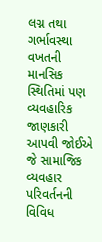લગ્ન તથા ગર્ભાવસ્થા વખતની માનસિક સ્થિતિમાં પણ વ્યવહારિક જાણકારી આપવી જોઈએ જે સામાજિક વ્યવહાર પરિવર્તનની વિવિધ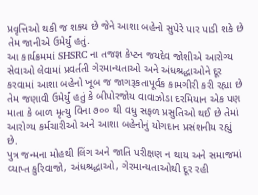પ્રવૃત્તિઓ થકી જ શક્ય છે જેને આશા બહેનો સુપેરે પાર પાડી શકે છે તેમ જાનીએ ઉમેર્યું હતું.
આ કાર્યક્રમમાં SHSRC ના તજજ્ઞ કેપ્ટન જયદેવ જોશીએ આરોગ્ય સેવાઓ લેવામાં પ્રવર્તતી ગેરમાન્યતાઓ અને અંધશ્રદ્ધાઓને દૂર કરવામાં આશા બહેનો ખૂબ જ જાગરૂકતાપૂર્વક કામગીરી કરી રહ્યા છે તેમ જણાવી ઉમેર્યું હતું કે બીપોરજોય વાવાઝોડા દરમિયાન એક પણ માતા કે બાળ મૃત્યુ વિના ૭૦૦ થી વધુ સફળ પ્રસુતિઓ થઈ છે તેમાં આરોગ્ય કર્મચારીઓ અને આશા બહેનોનું યોગદાન પ્રસંશનીય રહ્યું છે.
પુત્ર જન્મના મોહથી લિંગ અને જાતિ પરીક્ષણ ન થાય અને સમાજમાં વ્યાપ્ત કુરિવાજો, અંધશ્રદ્ધાઓ, ગેરમાન્યતાઓથી દૂર રહી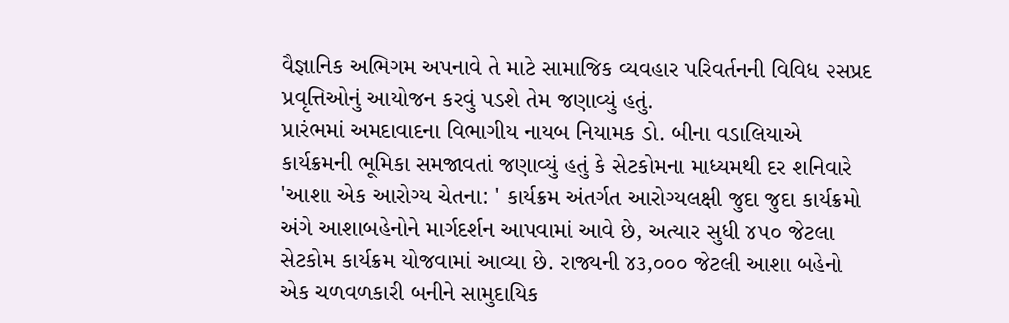વૈજ્ઞાનિક અભિગમ અપનાવે તે માટે સામાજિક વ્યવહાર પરિવર્તનની વિવિધ ૨સપ્રદ પ્રવૃત્તિઓનું આયોજન કરવું પડશે તેમ જણાવ્યું હતું.
પ્રારંભમાં અમદાવાદના વિભાગીય નાયબ નિયામક ડો. બીના વડાલિયાએ કાર્યક્રમની ભૂમિકા સમજાવતાં જણાવ્યું હતું કે સેટકોમના માધ્યમથી દર શનિવારે 'આશા એક આરોગ્ય ચેતના: ' કાર્યક્રમ અંતર્ગત આરોગ્યલક્ષી જુદા જુદા કાર્યક્રમો અંગે આશાબહેનોને માર્ગદર્શન આપવામાં આવે છે, અત્યાર સુધી ૪૫૦ જેટલા સેટકોમ કાર્યક્રમ યોજવામાં આવ્યા છે. રાજ્યની ૪૩,૦૦૦ જેટલી આશા બહેનો એક ચળવળકારી બનીને સામુદાયિક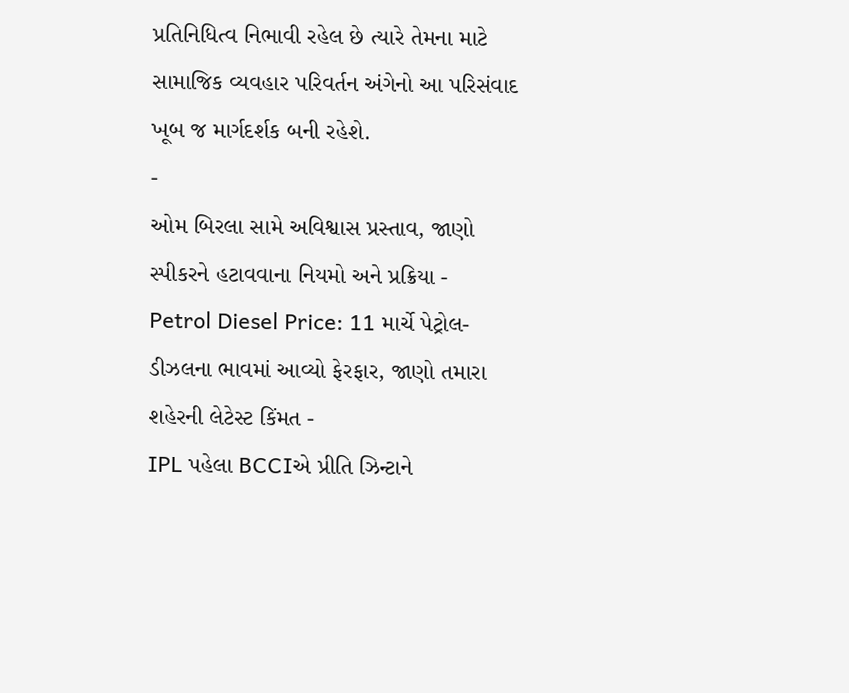પ્રતિનિધિત્વ નિભાવી રહેલ છે ત્યારે તેમના માટે સામાજિક વ્યવહાર પરિવર્તન અંગેનો આ પરિસંવાદ ખૂબ જ માર્ગદર્શક બની રહેશે.
-
ઓમ બિરલા સામે અવિશ્વાસ પ્રસ્તાવ, જાણો સ્પીકરને હટાવવાના નિયમો અને પ્રક્રિયા -
Petrol Diesel Price: 11 માર્ચે પેટ્રોલ-ડીઝલના ભાવમાં આવ્યો ફેરફાર, જાણો તમારા શહેરની લેટેસ્ટ કિંમત -
IPL પહેલા BCCIએ પ્રીતિ ઝિન્ટાને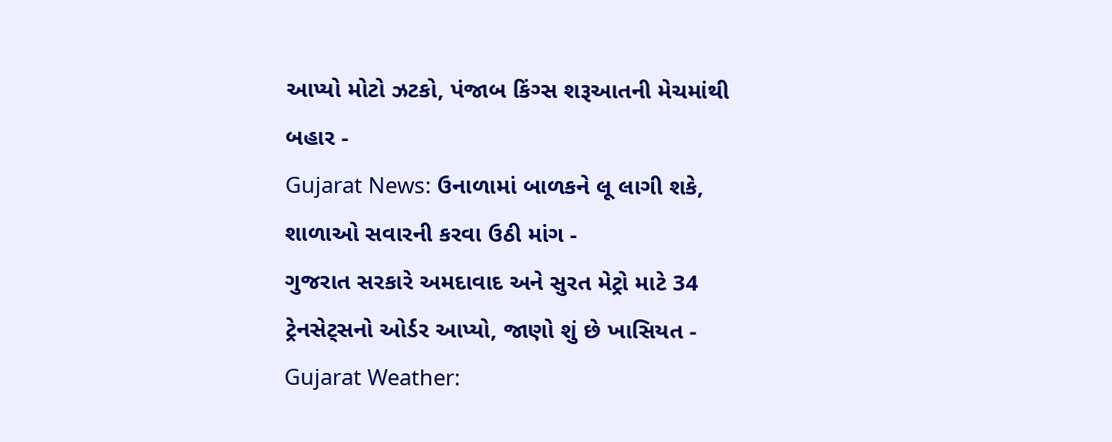આપ્યો મોટો ઝટકો, પંજાબ કિંગ્સ શરૂઆતની મેચમાંથી બહાર -
Gujarat News: ઉનાળામાં બાળકને લૂ લાગી શકે, શાળાઓ સવારની કરવા ઉઠી માંગ -
ગુજરાત સરકારે અમદાવાદ અને સુરત મેટ્રો માટે 34 ટ્રેનસેટ્સનો ઓર્ડર આપ્યો, જાણો શું છે ખાસિયત -
Gujarat Weather: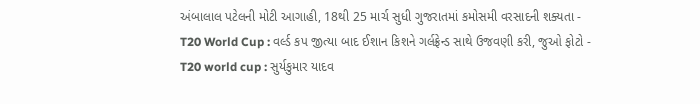અંબાલાલ પટેલની મોટી આગાહી, 18થી 25 માર્ચ સુધી ગુજરાતમાં કમોસમી વરસાદની શક્યતા -
T20 World Cup : વર્લ્ડ કપ જીત્યા બાદ ઈશાન કિશને ગર્લફ્રેન્ડ સાથે ઉજવણી કરી, જુઓ ફોટો -
T20 world cup : સુર્યકુમાર યાદવ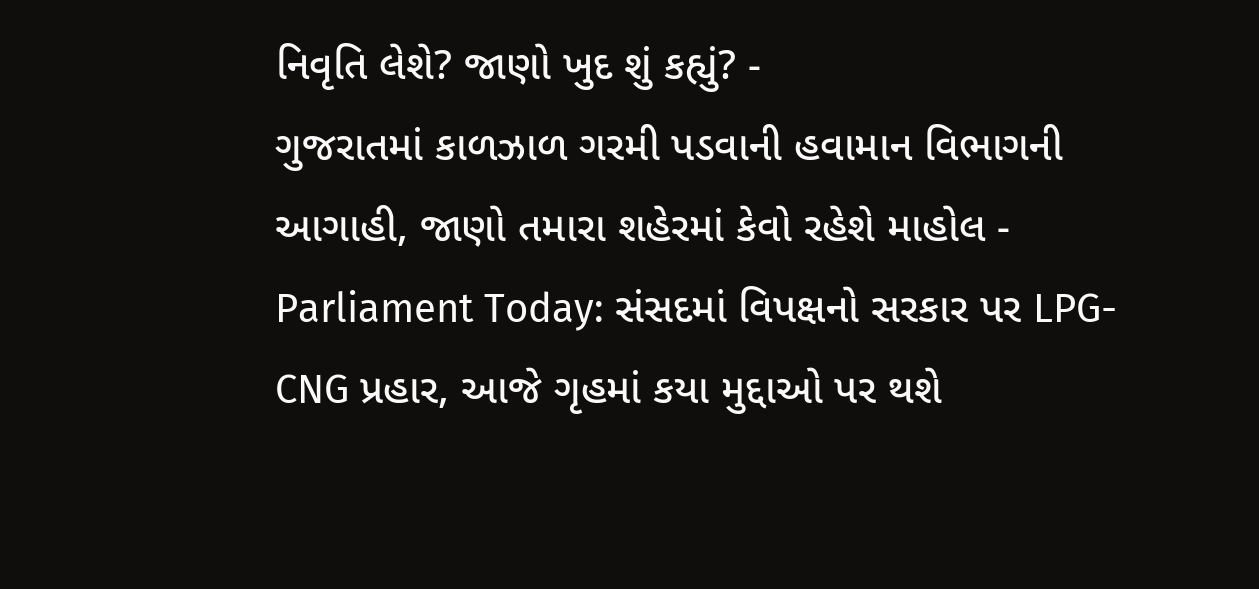નિવૃતિ લેશે? જાણો ખુદ શું કહ્યું? -
ગુજરાતમાં કાળઝાળ ગરમી પડવાની હવામાન વિભાગની આગાહી, જાણો તમારા શહેરમાં કેવો રહેશે માહોલ -
Parliament Today: સંસદમાં વિપક્ષનો સરકાર પર LPG-CNG પ્રહાર, આજે ગૃહમાં કયા મુદ્દાઓ પર થશે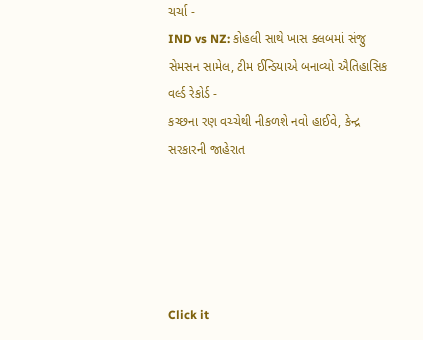ચર્ચા -
IND vs NZ: કોહલી સાથે ખાસ ક્લબમાં સંજુ સેમસન સામેલ, ટીમ ઈન્ડિયાએ બનાવ્યો ઐતિહાસિક વર્લ્ડ રેકોર્ડ -
કચ્છના રણ વચ્ચેથી નીકળશે નવો હાઈવે, કેન્દ્ર સરકારની જાહેરાત





Click it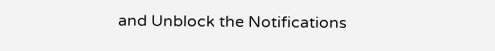and Unblock the Notifications